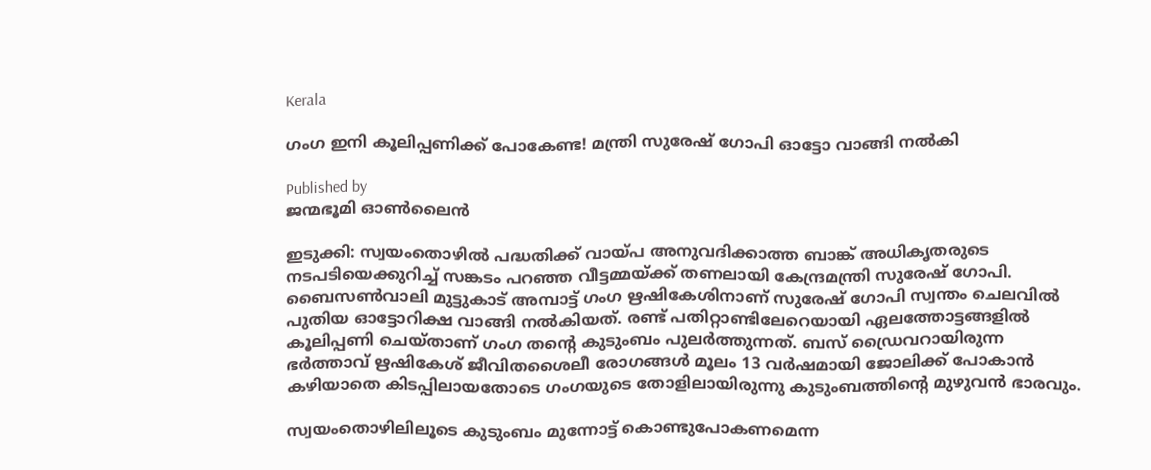Kerala

ഗംഗ ഇനി കൂലിപ്പണിക്ക് പോകേണ്ട! മന്ത്രി സുരേഷ് ഗോപി ഓട്ടോ വാങ്ങി നൽകി

Published by
ജന്മഭൂമി ഓണ്‍ലൈന്‍

ഇടുക്കി: സ്വയംതൊഴിൽ പദ്ധതിക്ക് വായ്‌പ അനുവദിക്കാത്ത ബാങ്ക് അധികൃതരുടെ നടപടിയെക്കുറിച്ച് സങ്കടം പറഞ്ഞ വീട്ടമ്മയ്‌ക്ക് തണലായി കേന്ദ്രമന്ത്രി സുരേഷ് ഗോപി. ബൈസൺവാലി മുട്ടുകാട് അമ്പാട്ട് ഗംഗ ഋഷികേശിനാണ് സുരേഷ് ഗോപി സ്വന്തം ചെലവിൽ പുതിയ ഓട്ടോറിക്ഷ വാങ്ങി നൽകിയത്. രണ്ട് പതിറ്റാണ്ടിലേറെയായി ഏലത്തോട്ടങ്ങളിൽ കൂലിപ്പണി ചെയ്താണ് ഗംഗ തന്റെ കുടുംബം പുലർത്തുന്നത്. ബസ് ഡ്രൈവറായിരുന്ന ഭർത്താവ് ഋഷികേശ് ജീവിതശൈലീ രോഗങ്ങൾ മൂലം 13 വർഷമായി ജോലിക്ക് പോകാൻ കഴിയാതെ കിടപ്പിലായതോടെ ഗംഗയുടെ തോളിലായിരുന്നു കുടുംബത്തിന്റെ മുഴുവൻ ഭാരവും.

സ്വയംതൊഴിലിലൂടെ കുടുംബം മുന്നോട്ട് കൊണ്ടുപോകണമെന്ന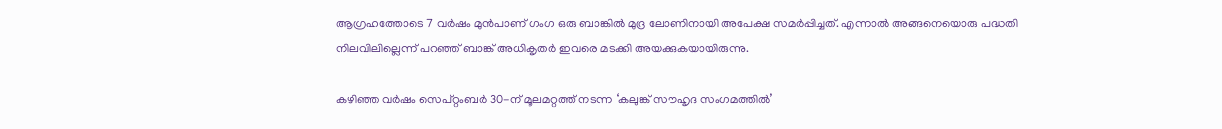ആഗ്രഹത്തോടെ 7 വർഷം മുൻപാണ് ഗംഗ ഒരു ബാങ്കിൽ മുദ്ര ലോണിനായി അപേക്ഷ സമർപ്പിച്ചത്. എന്നാൽ അങ്ങനെയൊരു പദ്ധതി നിലവിലില്ലെന്ന് പറഞ്ഞ് ബാങ്ക് അധികൃതർ ഇവരെ മടക്കി അയക്കുകയായിരുന്നു.

കഴിഞ്ഞ വർഷം സെപ്റ്റംബർ 30-ന് മൂലമറ്റത്ത് നടന്ന ‘കലുങ്ക് സൗഹൃദ സംഗമത്തിൽ’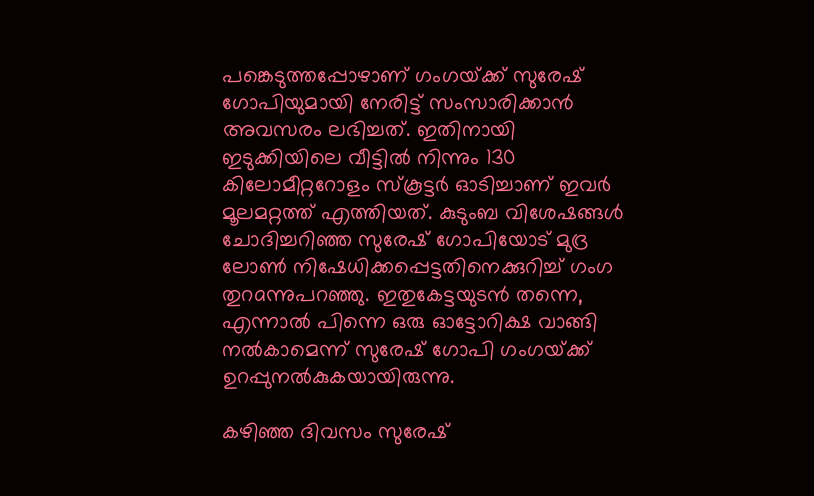പങ്കെടുത്തപ്പോഴാണ് ഗംഗയ്‌ക്ക് സുരേഷ് ഗോപിയുമായി നേരിട്ട് സംസാരിക്കാൻ അവസരം ലഭിച്ചത്. ഇതിനായി ഇടുക്കിയിലെ വീട്ടിൽ നിന്നും 130 കിലോമീറ്ററോളം സ്കൂട്ടർ ഓടിച്ചാണ് ഇവർ മൂലമറ്റത്ത് എത്തിയത്. കുടുംബ വിശേഷങ്ങൾ ചോദിച്ചറിഞ്ഞ സുരേഷ് ഗോപിയോട് മുദ്ര ലോൺ നിഷേധിക്കപ്പെട്ടതിനെക്കുറിച്ച് ഗംഗ തുറaന്നുപറഞ്ഞു. ഇതുകേട്ടയുടൻ തന്നെ, എന്നാൽ പിന്നെ ഒരു ഓട്ടോറിക്ഷ വാങ്ങി നൽകാമെന്ന് സുരേഷ് ഗോപി ഗംഗയ്‌ക്ക് ഉറപ്പുനൽകുകയായിരുന്നു.

കഴിഞ്ഞ ദിവസം സുരേഷ്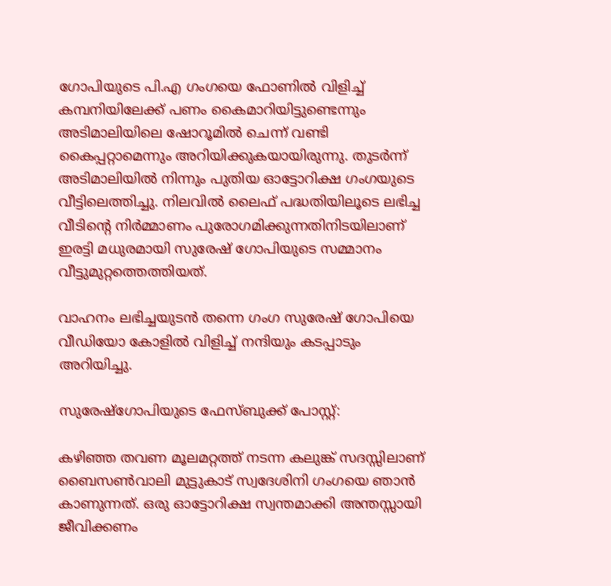ഗോപിയുടെ പി.എ ഗംഗയെ ഫോണിൽ വിളിച്ച് കമ്പനിയിലേക്ക് പണം കൈമാറിയിട്ടുണ്ടെന്നും അടിമാലിയിലെ ഷോറൂമിൽ ചെന്ന് വണ്ടി കൈപ്പറ്റാമെന്നും അറിയിക്കുകയായിരുന്നു. തുടർന്ന് അടിമാലിയിൽ നിന്നും പുതിയ ഓട്ടോറിക്ഷ ഗംഗയുടെ വീട്ടിലെത്തിച്ചു. നിലവിൽ ലൈഫ് പദ്ധതിയിലൂടെ ലഭിച്ച വീടിന്റെ നിർമ്മാണം പുരോഗമിക്കുന്നതിനിടയിലാണ് ഇരട്ടി മധുരമായി സുരേഷ് ഗോപിയുടെ സമ്മാനം വീട്ടുമുറ്റത്തെത്തിയത്.

വാഹനം ലഭിച്ചയുടൻ തന്നെ ഗംഗ സുരേഷ് ഗോപിയെ വീഡിയോ കോളിൽ വിളിച്ച് നന്ദിയും കടപ്പാടും അറിയിച്ചു.

സുരേഷ്‌ഗോപിയുടെ ഫേസ്ബുക്ക് പോസ്റ്റ്:

കഴിഞ്ഞ തവണ മൂലമറ്റത്ത് നടന്ന കലുങ്ക് സദസ്സിലാണ് ബൈസൺവാലി മുട്ടുകാട് സ്വദേശിനി ഗംഗയെ ഞാൻ കാണുന്നത്. ഒരു ഓട്ടോറിക്ഷ സ്വന്തമാക്കി അന്തസ്സായി ജീവിക്കണം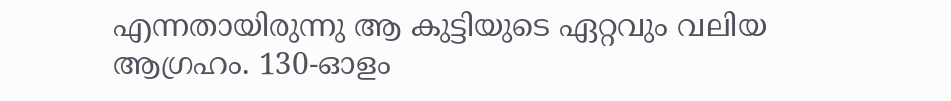എന്നതായിരുന്നു ആ കുട്ടിയുടെ ഏറ്റവും വലിയ ആഗ്രഹം. 130-ഓളം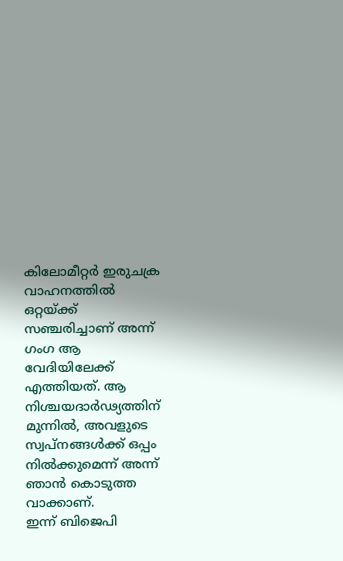കിലോമീറ്റർ ഇരുചക്ര വാഹനത്തിൽ ഒറ്റയ്‌ക്ക് സഞ്ചരിച്ചാണ് അന്ന് ഗംഗ ആ വേദിയിലേക്ക് എത്തിയത്. ആ നിശ്ചയദാർഢ്യത്തിന് മുന്നിൽ, അവളുടെ സ്വപ്നങ്ങൾക്ക് ഒപ്പം നിൽക്കുമെന്ന് അന്ന് ഞാൻ കൊടുത്ത വാക്കാണ്.
ഇന്ന് ബിജെപി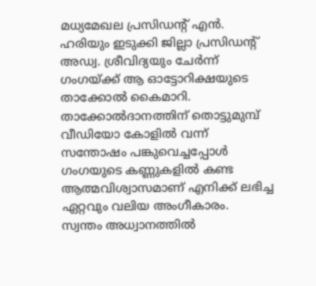മധ്യമേഖല പ്രസിഡൻ്റ് എൻ. ഹരിയും ഇടുക്കി ജില്ലാ പ്രസിഡൻ്റ് അഡ്വ. ശ്രീവിദ്യയും ചേർന്ന് ഗംഗയ്‌ക്ക് ആ ഓട്ടോറിക്ഷയുടെ താക്കോൽ കൈമാറി. താക്കോൽദാനത്തിന് തൊട്ടുമുമ്പ് വീഡിയോ കോളിൽ വന്ന് സന്തോഷം പങ്കുവെച്ചപ്പോൾ ഗംഗയുടെ കണ്ണുകളിൽ കണ്ട ആത്മവിശ്വാസമാണ് എനിക്ക് ലഭിച്ച ഏറ്റവും വലിയ അംഗീകാരം.
സ്വന്തം അധ്വാനത്തിൽ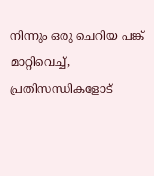നിന്നും ഒരു ചെറിയ പങ്ക് മാറ്റിവെച്ച്, പ്രതിസന്ധികളോട്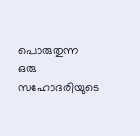പൊരുതുന്ന ഒരു സഹോദരിയുടെ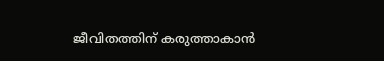ജീവിതത്തിന് കരുത്താകാൻ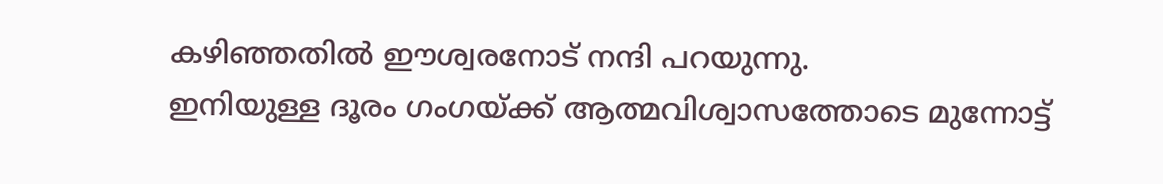കഴിഞ്ഞതിൽ ഈശ്വരനോട് നന്ദി പറയുന്നു.
ഇനിയുള്ള ദൂരം ഗംഗയ്‌ക്ക് ആത്മവിശ്വാസത്തോടെ മുന്നോട്ട്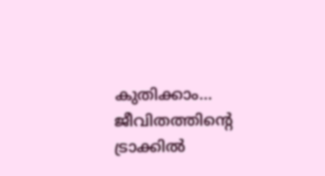കുതിക്കാം… ജീവിതത്തിന്റെ ട്രാക്കിൽ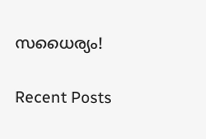സധൈര്യം!

Recent Posts